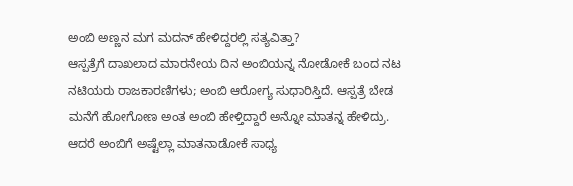ಅಂಬಿ ಅಣ್ಣನ ಮಗ ಮದನ್ ಹೇಳಿದ್ದರಲ್ಲಿ ಸತ್ಯವಿತ್ತಾ?
ಆಸ್ಪತ್ರೆಗೆ ದಾಖಲಾದ ಮಾರನೇಯ ದಿನ ಅಂಬಿಯನ್ನ ನೋಡೋಕೆ ಬಂದ ನಟ ನಟಿಯರು ರಾಜಕಾರಣಿಗಳು; ಅಂಬಿ ಆರೋಗ್ಯ ಸುಧಾರಿಸ್ತಿದೆ. ಆಸ್ಪತ್ರೆ ಬೇಡ ಮನೆಗೆ ಹೋಗೋಣ ಅಂತ ಅಂಬಿ ಹೇಳ್ತಿದ್ದಾರೆ ಅನ್ನೋ ಮಾತನ್ನ ಹೇಳಿದ್ರು.
ಆದರೆ ಅಂಬಿಗೆ ಅಷ್ಟೆಲ್ಲಾ ಮಾತನಾಡೋಕೆ ಸಾಧ್ಯ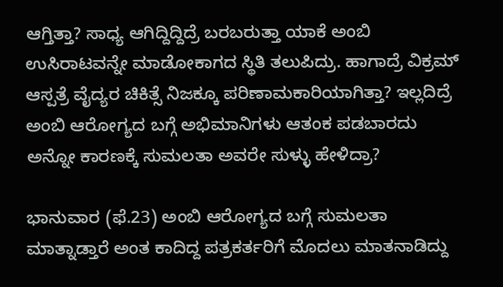ಆಗ್ತಿತ್ತಾ? ಸಾಧ್ಯ ಆಗಿದ್ದಿದ್ದಿದ್ರೆ ಬರಬರುತ್ತಾ ಯಾಕೆ ಅಂಬಿ ಉಸಿರಾಟವನ್ನೇ ಮಾಡೋಕಾಗದ ಸ್ಥಿತಿ ತಲುಪಿದ್ರು. ಹಾಗಾದ್ರೆ ವಿಕ್ರಮ್ ಆಸ್ಪತ್ರೆ ವೈದ್ಯರ ಚಿಕಿತ್ಸೆ ನಿಜಕ್ಕೂ ಪರಿಣಾಮಕಾರಿಯಾಗಿತ್ತಾ? ಇಲ್ಲದಿದ್ರೆ ಅಂಬಿ ಆರೋಗ್ಯದ ಬಗ್ಗೆ ಅಭಿಮಾನಿಗಳು ಆತಂಕ ಪಡಬಾರದು ಅನ್ನೋ ಕಾರಣಕ್ಕೆ ಸುಮಲತಾ ಅವರೇ ಸುಳ್ಳು ಹೇಳಿದ್ರಾ?

ಭಾನುವಾರ (ಫೆ.23) ಅಂಬಿ ಆರೋಗ್ಯದ ಬಗ್ಗೆ ಸುಮಲತಾ ಮಾತ್ನಾಡ್ತಾರೆ ಅಂತ ಕಾದಿದ್ದ ಪತ್ರಕರ್ತರಿಗೆ ಮೊದಲು ಮಾತನಾಡಿದ್ದು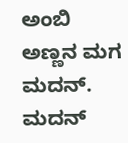ಅಂಬಿ ಅಣ್ಣನ ಮಗ ಮದನ್. ಮದನ್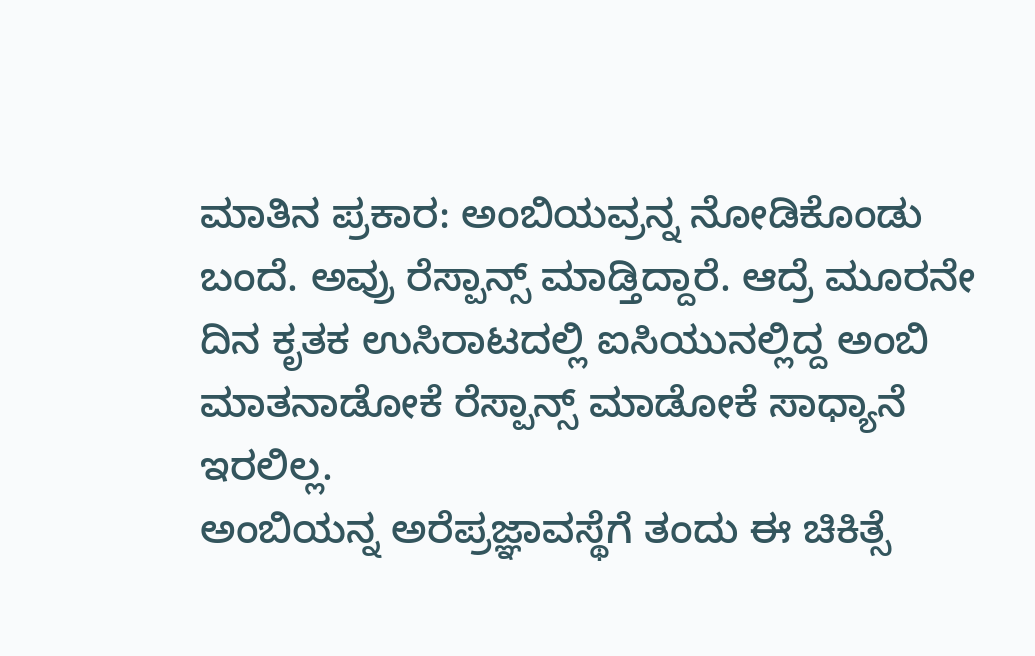ಮಾತಿನ ಪ್ರಕಾರ: ಅಂಬಿಯವ್ರನ್ನ ನೋಡಿಕೊಂಡು ಬಂದೆ. ಅವ್ರು ರೆಸ್ಪಾನ್ಸ್ ಮಾಡ್ತಿದ್ದಾರೆ. ಆದ್ರೆ ಮೂರನೇ ದಿನ ಕೃತಕ ಉಸಿರಾಟದಲ್ಲಿ ಐಸಿಯುನಲ್ಲಿದ್ದ ಅಂಬಿ ಮಾತನಾಡೋಕೆ ರೆಸ್ಪಾನ್ಸ್ ಮಾಡೋಕೆ ಸಾಧ್ಯಾನೆ ಇರಲಿಲ್ಲ.
ಅಂಬಿಯನ್ನ ಅರೆಪ್ರಜ್ಞಾವಸ್ಥೆಗೆ ತಂದು ಈ ಚಿಕಿತ್ಸೆ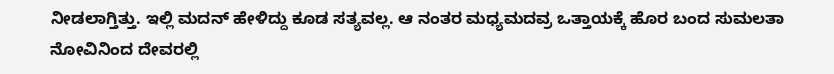ನೀಡಲಾಗ್ತಿತ್ತು. ಇಲ್ಲಿ ಮದನ್ ಹೇಳಿದ್ದು ಕೂಡ ಸತ್ಯವಲ್ಲ. ಆ ನಂತರ ಮಧ್ಯಮದವ್ರ ಒತ್ತಾಯಕ್ಕೆ ಹೊರ ಬಂದ ಸುಮಲತಾ ನೋವಿನಿಂದ ದೇವರಲ್ಲಿ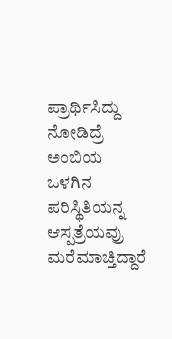ಪ್ರಾರ್ಥಿಸಿದ್ದು ನೋಡಿದ್ರೆ ಅಂಬಿಯ ಒಳಗಿನ ಪರಿಸ್ಥಿತಿಯನ್ನ ಆಸ್ಪತ್ರೆಯವ್ರು ಮರೆಮಾಚ್ತಿದ್ದಾರೆ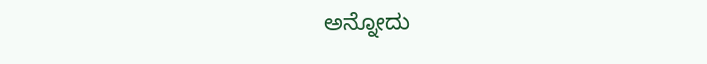ಅನ್ನೋದು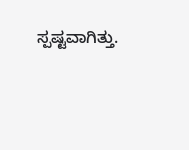ಸ್ಪಷ್ಟವಾಗಿತ್ತು.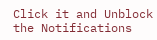Click it and Unblock the Notifications